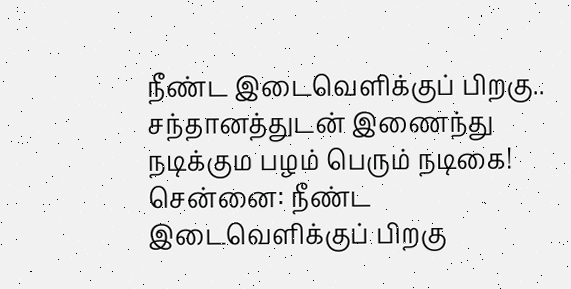நீண்ட இடைவெளிக்குப் பிறகு.. சந்தானத்துடன் இணைந்து நடிக்கும பழம் பெரும் நடிகை!
சென்னை: நீண்ட இடைவெளிக்குப் பிறகு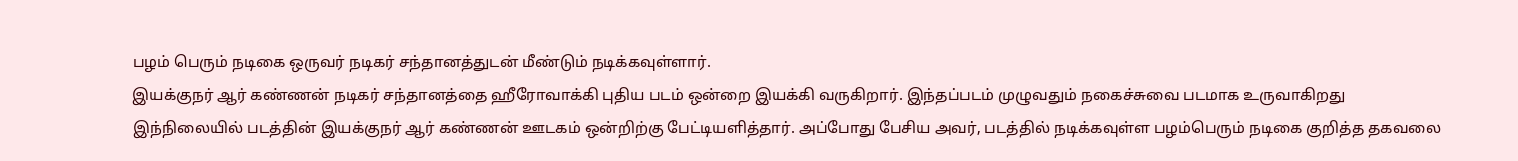பழம் பெரும் நடிகை ஒருவர் நடிகர் சந்தானத்துடன் மீண்டும் நடிக்கவுள்ளார்.
இயக்குநர் ஆர் கண்ணன் நடிகர் சந்தானத்தை ஹீரோவாக்கி புதிய படம் ஒன்றை இயக்கி வருகிறார். இந்தப்படம் முழுவதும் நகைச்சுவை படமாக உருவாகிறது
இந்நிலையில் படத்தின் இயக்குநர் ஆர் கண்ணன் ஊடகம் ஒன்றிற்கு பேட்டியளித்தார். அப்போது பேசிய அவர், படத்தில் நடிக்கவுள்ள பழம்பெரும் நடிகை குறித்த தகவலை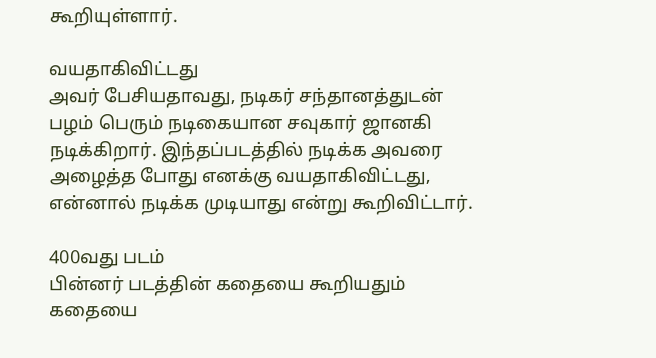கூறியுள்ளார்.

வயதாகிவிட்டது
அவர் பேசியதாவது, நடிகர் சந்தானத்துடன் பழம் பெரும் நடிகையான சவுகார் ஜானகி நடிக்கிறார். இந்தப்படத்தில் நடிக்க அவரை அழைத்த போது எனக்கு வயதாகிவிட்டது, என்னால் நடிக்க முடியாது என்று கூறிவிட்டார்.

400வது படம்
பின்னர் படத்தின் கதையை கூறியதும் கதையை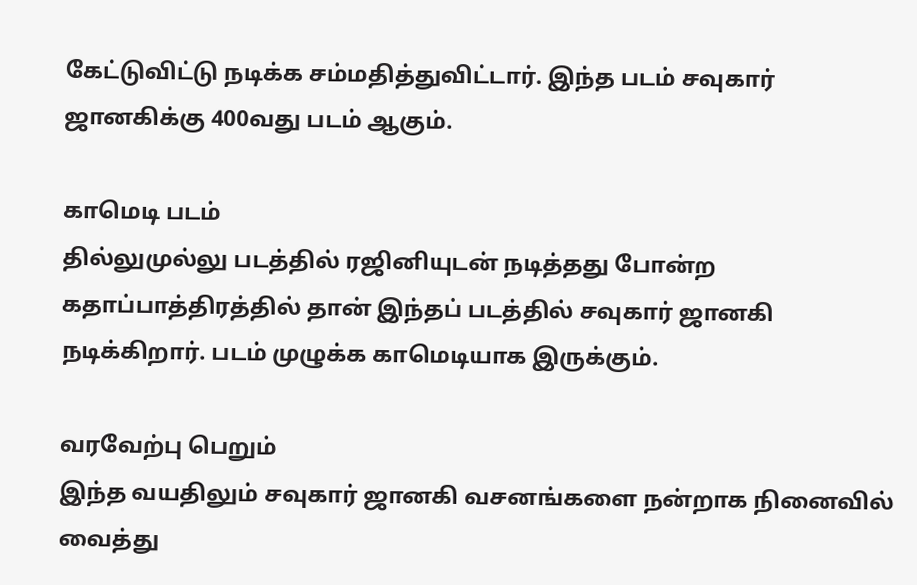கேட்டுவிட்டு நடிக்க சம்மதித்துவிட்டார். இந்த படம் சவுகார் ஜானகிக்கு 400வது படம் ஆகும்.

காமெடி படம்
தில்லுமுல்லு படத்தில் ரஜினியுடன் நடித்தது போன்ற கதாப்பாத்திரத்தில் தான் இந்தப் படத்தில் சவுகார் ஜானகி நடிக்கிறார். படம் முழுக்க காமெடியாக இருக்கும்.

வரவேற்பு பெறும்
இந்த வயதிலும் சவுகார் ஜானகி வசனங்களை நன்றாக நினைவில் வைத்து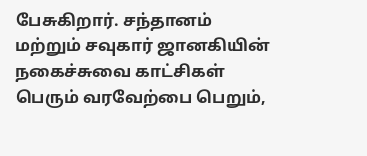பேசுகிறார். சந்தானம் மற்றும் சவுகார் ஜானகியின் நகைச்சுவை காட்சிகள் பெரும் வரவேற்பை பெறும்,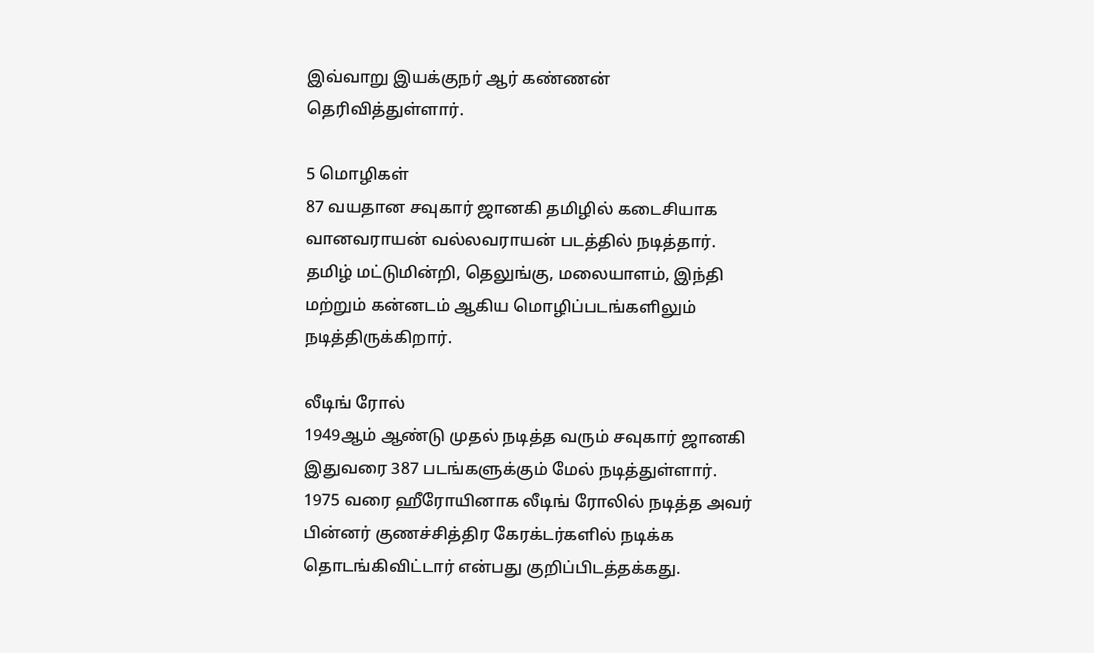இவ்வாறு இயக்குநர் ஆர் கண்ணன் தெரிவித்துள்ளார்.

5 மொழிகள்
87 வயதான சவுகார் ஜானகி தமிழில் கடைசியாக வானவராயன் வல்லவராயன் படத்தில் நடித்தார். தமிழ் மட்டுமின்றி, தெலுங்கு, மலையாளம், இந்தி மற்றும் கன்னடம் ஆகிய மொழிப்படங்களிலும் நடித்திருக்கிறார்.

லீடிங் ரோல்
1949ஆம் ஆண்டு முதல் நடித்த வரும் சவுகார் ஜானகி இதுவரை 387 படங்களுக்கும் மேல் நடித்துள்ளார். 1975 வரை ஹீரோயினாக லீடிங் ரோலில் நடித்த அவர் பின்னர் குணச்சித்திர கேரக்டர்களில் நடிக்க தொடங்கிவிட்டார் என்பது குறிப்பிடத்தக்கது.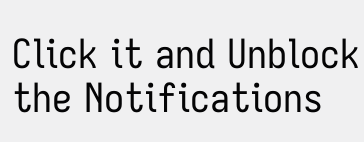Click it and Unblock the Notifications